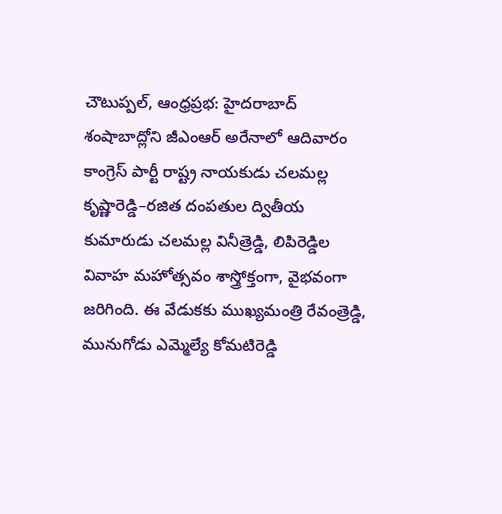చౌటుప్పల్, ఆంధ్రప్రభ: హైదరాబాద్ శంషాబాద్లోని జీఎంఆర్ అరేనాలో ఆదివారం కాంగ్రెస్ పార్టీ రాష్ట్ర నాయకుడు చలమల్ల కృష్ణారెడ్డి–రజిత దంపతుల ద్వితీయ కుమారుడు చలమల్ల వినీత్రెడ్డి, లిపిరెడ్డిల వివాహ మహోత్సవం శాస్త్రోక్తంగా, వైభవంగా జరిగింది. ఈ వేడుకకు ముఖ్యమంత్రి రేవంత్రెడ్డి, మునుగోడు ఎమ్మెల్యే కోమటిరెడ్డి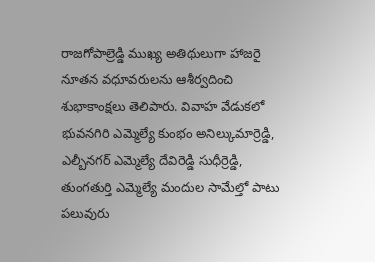రాజగోపాల్రెడ్డి ముఖ్య అతిథులుగా హాజరై నూతన వధూవరులను ఆశీర్వదించి శుభాకాంక్షలు తెలిపారు. వివాహ వేడుకలో భువనగిరి ఎమ్మెల్యే కుంభం అనిల్కుమార్రెడ్డి, ఎల్బీనగర్ ఎమ్మెల్యే దేవిరెడ్డి సుధీర్రెడ్డి, తుంగతుర్తి ఎమ్మెల్యే మందుల సామేల్తో పాటు పలువురు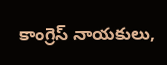కాంగ్రెస్ నాయకులు,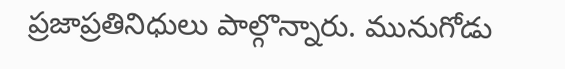ప్రజాప్రతినిధులు పాల్గొన్నారు. మునుగోడు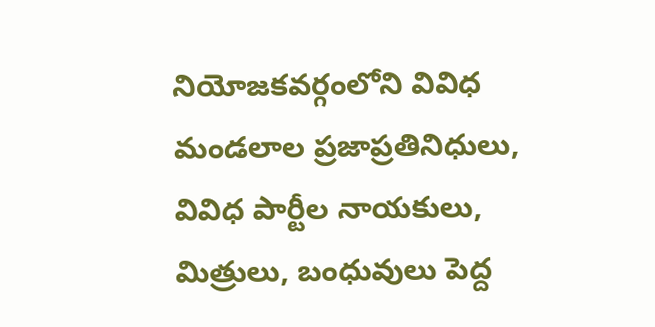నియోజకవర్గంలోని వివిధ మండలాల ప్రజాప్రతినిధులు, వివిధ పార్టీల నాయకులు, మిత్రులు, బంధువులు పెద్ద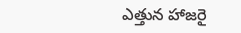ఎత్తున హాజరై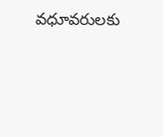వధూవరులకు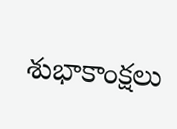శుభాకాంక్షలు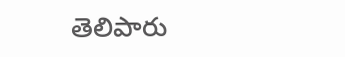తెలిపారు